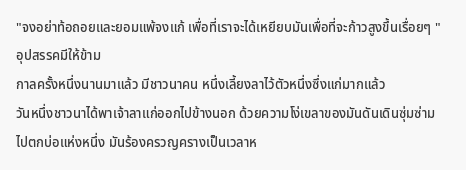"จงอย่าท้อถอยและยอมแพ้จงแก้ เพื่อที่เราจะได้เหยียบมันเพื่อที่จะก้าวสูงขึ้นเรื่อยๆ "
อุปสรรคมีให้ข้าม
กาลครั้งหนึ่งนานมาแล้ว มีชาวนาคน หนึ่งเลี้ยงลาไว้ตัวหนึ่งซึ่งแก่มากแล้ว
วันหนึ่งชาวนาได้พาเจ้าลาแก่ออกไปข้างนอก ด้วยความโง่เขลาของมันดันเดินซุ่มซ่าม
ไปตกบ่อแห่งหนึ่ง มันร้องครวญครางเป็นเวลาห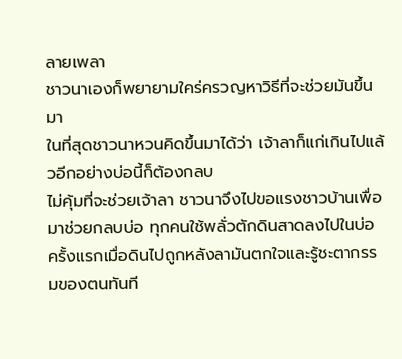ลายเพลา
ชาวนาเองก็พยายามใคร่ครวญหาวิธีที่จะช่วยมันขึ้นมา
ในที่สุดชาวนาหวนคิดขึ้นมาได้ว่า เจ้าลาก็แก่เกินไปแล้วอีกอย่างบ่อนี้ก็ต้องกลบ
ไม่คุ้มที่จะช่วยเจ้าลา ชาวนาจึงไปขอแรงชาวบ้านเพื่อมาช่วยกลบบ่อ ทุกคนใช้พลั่วตักดินสาดลงไปในบ่อ
ครั้งแรกเมื่อดินไปถูกหลังลามันตกใจและรู้ชะตากรรมของตนทันที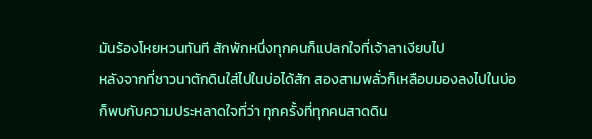มันร้องโหยหวนทันที สักพักหนึ่งทุกคนก็แปลกใจที่เจ้าลาเงียบไป
หลังจากที่ชาวนาตักดินใส่ไปในบ่อได้สัก สองสามพลั่วก็เหลือบมองลงไปในบ่อ
ก็พบกับความประหลาดใจที่ว่า ทุกครั้งที่ทุกคนสาดดิน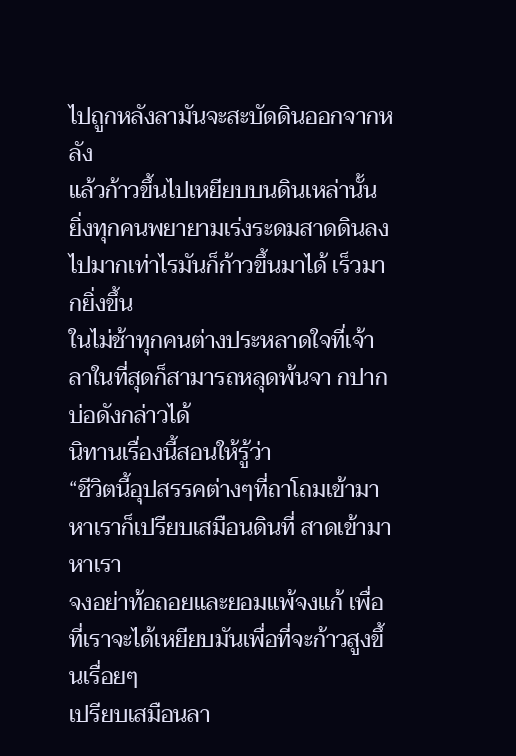ไปถูกหลังลามันจะสะบัดดินออกจากหลัง
แล้วก้าวขึ้นไปเหยียบบนดินเหล่านั้น
ยิ่งทุกคนพยายามเร่งระดมสาดดินลงไปมากเท่าไรมันก็ก้าวขึ้นมาได้ เร็วมากยิ่งขึ้น
ในไม่ช้าทุกคนต่างประหลาดใจที่เจ้าลาในที่สุดก็สามารถหลุดพ้นจา กปากบ่อดังกล่าวได้
นิทานเรื่องนี้สอนให้รู้ว่า
“ชีวิตนี้อุปสรรคต่างๆที่ถาโถมเข้ามาหาเราก็เปรียบเสมือนดินที่ สาดเข้ามาหาเรา
จงอย่าท้อถอยและยอมแพ้จงแก้ เพื่อที่เราจะได้เหยียบมันเพื่อที่จะก้าวสูงขึ้นเรื่อยๆ
เปรียบเสมือนลา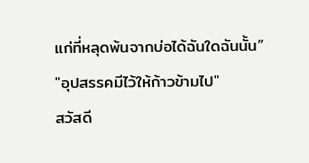แก่ที่หลุดพ้นจากบ่อได้ฉันใดฉันนั้น”
"อุปสรรคมีไว้ให้ก้าวข้ามไป"
สวัสดี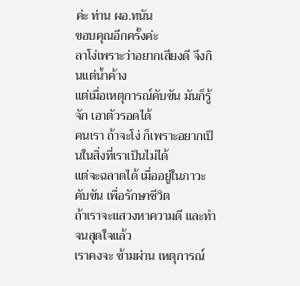ค่ะ ท่าน ผอ.ทนัน
ขอบคุณอีกครั้งค่ะ
ลาโง่เพราะว่าอยากเสียงดี จึงกินแต่น้ำค้าง
แต่เมื่อเหตุการณ์คับขัน มันก็รู้จัก เอาตัวรอดได้
คนเรา ถ้าจะโง่ ก็เพราะอยากเป็นในสิ่งที่เราเป็นไม่ได้
แต่จะฉลาดได้ เมื่ออยู่ในภาวะคับขัน เพื่อรักษาชีวิต
ถ้าเราจะแสวงหาความดี และทำจนสุดใจแล้ว
เราคงจะ ข้ามผ่าน เหตุการณ์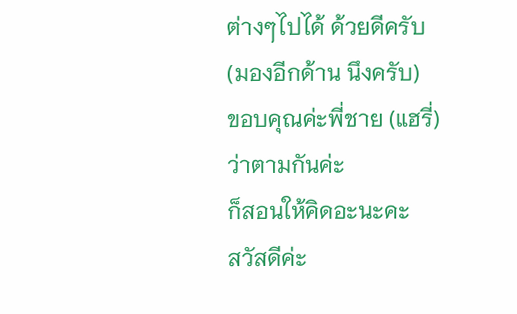ต่างๆไปได้ ด้วยดีครับ
(มองอีกด้าน นึงครับ)
ขอบคุณค่ะพี่ชาย (แฮรี่)
ว่าตามกันค่ะ
ก็สอนให้คิดอะนะคะ
สวัสดีค่ะ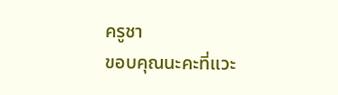ครูชา
ขอบคุณนะคะที่แวะ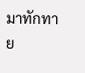มาทักทาย